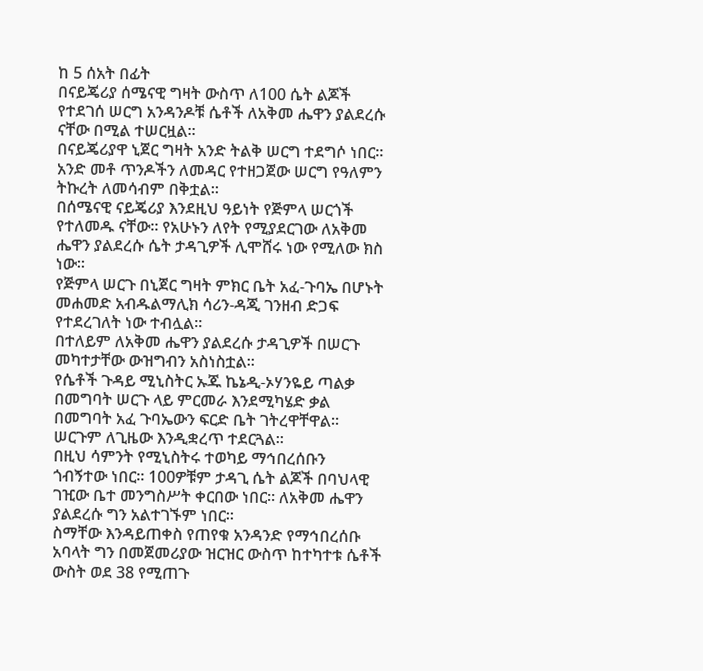ከ 5 ሰአት በፊት
በናይጄሪያ ሰሜናዊ ግዛት ውስጥ ለ100 ሴት ልጆች የተደገሰ ሠርግ አንዳንዶቹ ሴቶች ለአቅመ ሔዋን ያልደረሱ ናቸው በሚል ተሠርዟል።
በናይጄሪያዋ ኒጀር ግዛት አንድ ትልቅ ሠርግ ተደግሶ ነበር። አንድ መቶ ጥንዶችን ለመዳር የተዘጋጀው ሠርግ የዓለምን ትኩረት ለመሳብም በቅቷል።
በሰሜናዊ ናይጄሪያ እንደዚህ ዓይነት የጅምላ ሠርጎች የተለመዱ ናቸው። የአሁኑን ለየት የሚያደርገው ለአቅመ ሔዋን ያልደረሱ ሴት ታዳጊዎች ሊሞሸሩ ነው የሚለው ክስ ነው።
የጅምላ ሠርጉ በኒጀር ግዛት ምክር ቤት አፈ-ጉባኤ በሆኑት መሐመድ አብዱልማሊክ ሳሪን-ዳጂ ገንዘብ ድጋፍ የተደረገለት ነው ተብሏል።
በተለይም ለአቅመ ሔዋን ያልደረሱ ታዳጊዎች በሠርጉ መካተታቸው ውዝግብን አስነስቷል።
የሴቶች ጉዳይ ሚኒስትር ኡጁ ኬኔዲ-ኦሃንዬይ ጣልቃ በመግባት ሠርጉ ላይ ምርመራ እንደሚካሄድ ቃል በመግባት አፈ ጉባኤውን ፍርድ ቤት ገትረዋቸዋል። ሠርጉም ለጊዜው እንዲቋረጥ ተደርጓል።
በዚህ ሳምንት የሚኒስትሩ ተወካይ ማኅበረሰቡን ጎብኝተው ነበር። 100ዎቹም ታዳጊ ሴት ልጆች በባህላዊ ገዢው ቤተ መንግስሥት ቀርበው ነበር። ለአቅመ ሔዋን ያልደረሱ ግን አልተገኙም ነበር።
ስማቸው እንዳይጠቀስ የጠየቁ አንዳንድ የማኅበረሰቡ አባላት ግን በመጀመሪያው ዝርዝር ውስጥ ከተካተቱ ሴቶች ውስት ወደ 38 የሚጠጉ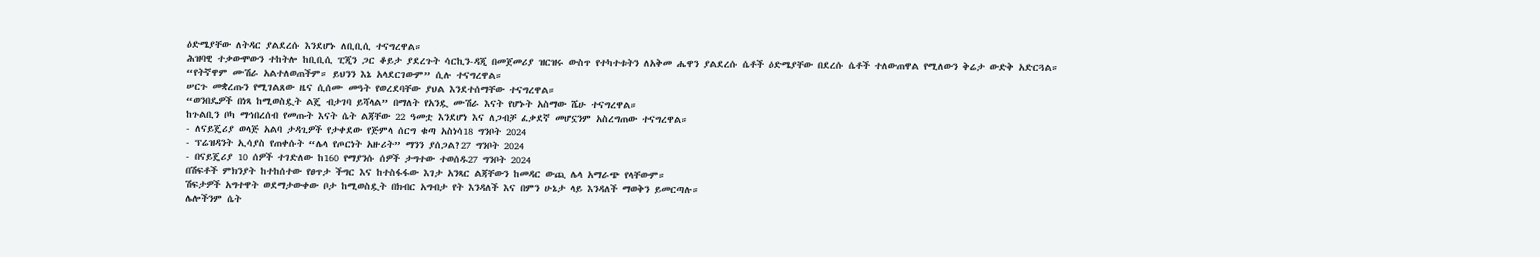ዕድሜያቸው ለትዳር ያልደረሱ እንደሆኑ ለቢቢሲ ተናግረዋል።
ሕዝባዊ ተቃውሞውን ተከትሎ ከቢቢሲ ፒጂን ጋር ቆይታ ያደረጉት ሳርኪን-ዳጂ በመጀመሪያ ዝርዝሩ ውስጥ የተካተቱትን ለአቅመ ሔዋን ያልደረሱ ሴቶች ዕድሜያቸው በደረሱ ሴቶች ተለውጠዋል የሚለውን ቅሬታ ውድቅ አድርጓል።
“የትኛዋም ሙሽራ አልተለወጠችም። ይህንን እኔ አላደርገውም” ሲሉ ተናግረዋል።
ሠርጉ መቋረጡን የሚገልጸው ዜና ሲሰሙ መዓት የወረደባቸው ያህል እንደተሰማቸው ተናግረዋል።
“ወንበዴዎች በነጻ ከሚወስዷት ልጄ ብታገባ ይሻላል” በማለት የአንዷ ሙሽራ እናት የሆኑት አስማው ሼሁ ተናግረዋል።
ከጉልቢን ቦካ ማኅበረሰብ የመጡት እናት ሴት ልጃቸው 22 ዓመቷ እንደሆነ እና ለጋብቻ ፈቃደኛ መሆኗንም አስረግጠው ተናግረዋል።
- ለናይጄሪያ ወላጅ አልባ ታዳጊዎች የታቀደው የጅምላ ሰርግ ቁጣ አስነሳ18 ግንቦት 2024
- ፕሬዝዳንት ኢሳያስ የጠቀሱት “ሌላ የጦርነት አዙሪት” ማንን ያሰጋል?27 ግንቦት 2024
- በናይጄሪያ 10 ሰዎች ተገድለው ከ160 የማያንሱ ሰዎች ታግተው ተወሰዱ27 ግንቦት 2024
በሽፍቶች ምክንያት ከተከሰተው የፀጥታ ችግር እና ከተስፋፋው እገታ አንጻር ልጃቸውን ከመዳር ውጪ ሌላ አማራጭ የላቸውም።
ሽፍታዎች አግተዋት ወደማታውቀው ቦታ ከሚወስዷት በክብር አግብታ የት እንዳለች እና በምን ሁኔታ ላይ እንዳለች ማወቅን ይመርጣሉ።
ሌሎችንም ሴት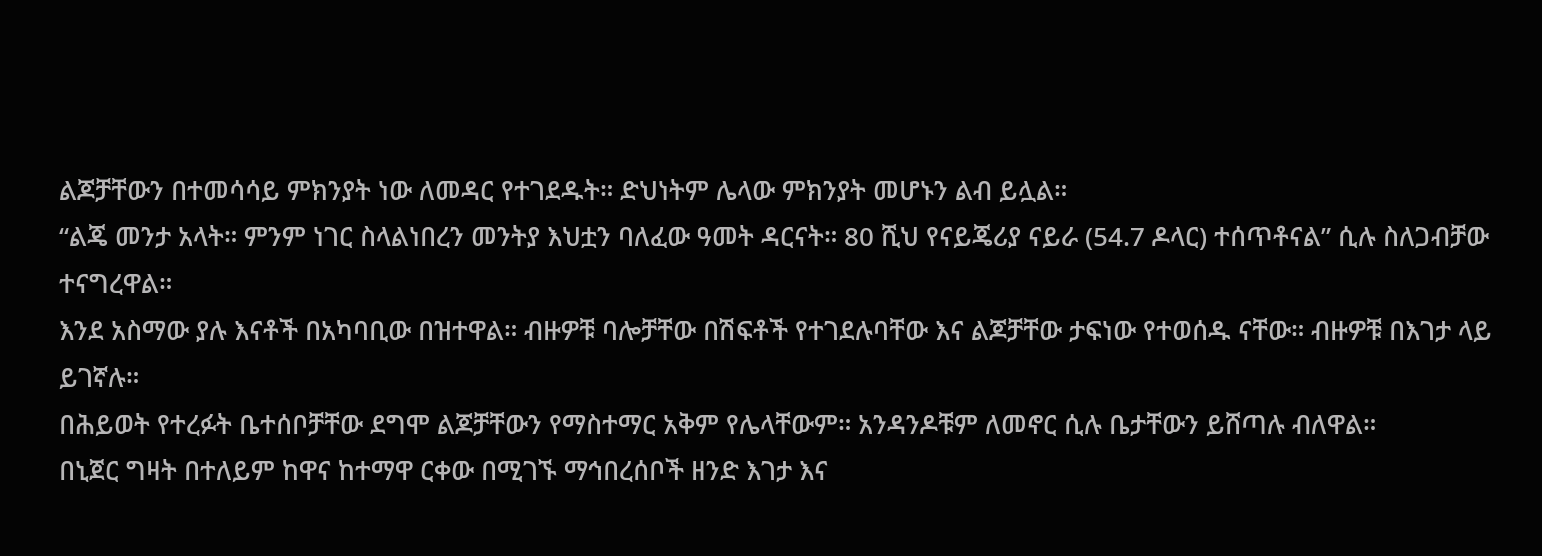ልጆቻቸውን በተመሳሳይ ምክንያት ነው ለመዳር የተገደዱት። ድህነትም ሌላው ምክንያት መሆኑን ልብ ይሏል።
“ልጄ መንታ አላት። ምንም ነገር ስላልነበረን መንትያ እህቷን ባለፈው ዓመት ዳርናት። 80 ሺህ የናይጄሪያ ናይራ (54.7 ዶላር) ተሰጥቶናል” ሲሉ ስለጋብቻው ተናግረዋል።
እንደ አስማው ያሉ እናቶች በአካባቢው በዝተዋል። ብዙዎቹ ባሎቻቸው በሽፍቶች የተገደሉባቸው እና ልጆቻቸው ታፍነው የተወሰዱ ናቸው። ብዙዎቹ በእገታ ላይ ይገኛሉ።
በሕይወት የተረፉት ቤተሰቦቻቸው ደግሞ ልጆቻቸውን የማስተማር አቅም የሌላቸውም። አንዳንዶቹም ለመኖር ሲሉ ቤታቸውን ይሸጣሉ ብለዋል።
በኒጀር ግዛት በተለይም ከዋና ከተማዋ ርቀው በሚገኙ ማኅበረሰቦች ዘንድ እገታ እና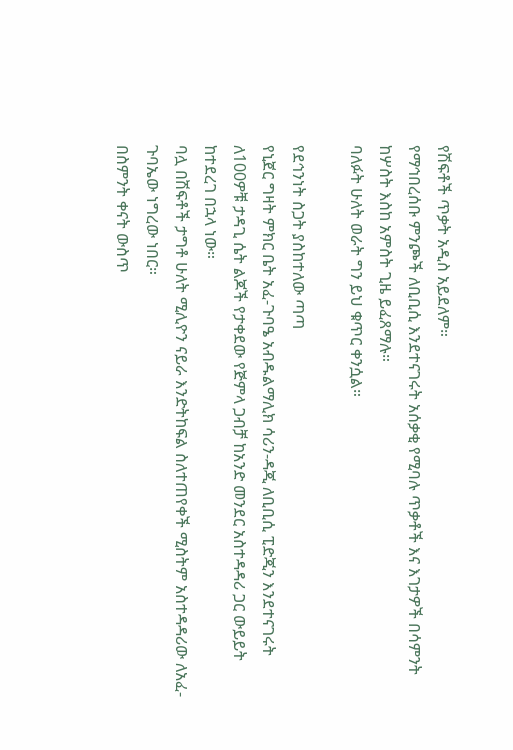የሽፍቶች ጥቃት አዲስ አይደለም።
የማኅበረሰቡ ምንጮች ለቢቢሲ እንደተናገሩት አሰቃቂ የሚባሉ ጥቃቶች እና እገታዎች በሳምንት ከሦስት እስከ አምስት ጊዜ ይፈጸማሉ።
ባለፉት ሁለት ወራት ግን ይህ ቁጥር ቀንሷል።

የደኅንነት ስጋት ያስከተለው ጣጣ
የኒጀር ግዛት ምክር ቤት አፈ-ጉባዔ አብዱልማሊክ ሳሪን-ዳጂ ለቢቢሲ ፒድጂን እንደተናገሩት ለ100ዎቹ ታዳጊ ሴት ልጆች የታቀደው የጅምላ ጋብቻ ከአንድ መንደር አስተዳዳሪ ጋር ውይይት ከተደረገ በኋላ ነው።
ባሏ በሽፍቶች ታግቶ ሁለት ሚሊዮን ናይራ እንድትከፍል ስለተጠየቀች ሚስትም አስተዳዳሪው ለአፈ-ጉባኤው ነግረው ነበር።
በስምንት ቀናት ውስጥ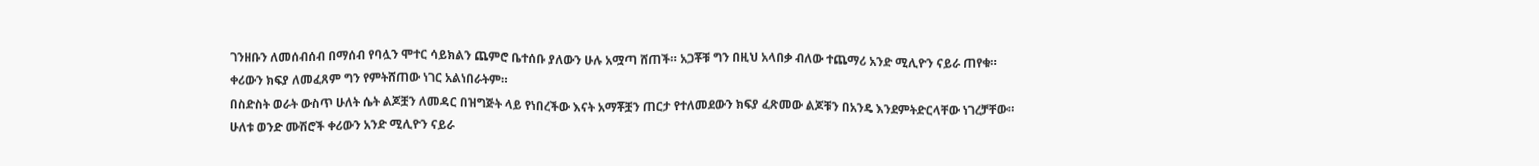ገንዘቡን ለመሰብሰብ በማሰብ የባሏን ሞተር ሳይክልን ጨምሮ ቤተሰቡ ያለውን ሁሉ አሟጣ ሸጠች። አጋቾቹ ግን በዚህ አላበቃ ብለው ተጨማሪ አንድ ሚሊዮን ናይራ ጠየቁ።
ቀሪውን ክፍያ ለመፈጸም ግን የምትሸጠው ነገር አልነበራትም።
በስድስት ወራት ውስጥ ሁለት ሴት ልጆቿን ለመዳር በዝግጅት ላይ የነበረችው እናት አማቾቿን ጠርታ የተለመደውን ክፍያ ፈጽመው ልጆቹን በአንዴ እንደምትድርላቸው ነገረቻቸው።
ሁለቱ ወንድ ሙሽሮች ቀሪውን አንድ ሚሊዮን ናይራ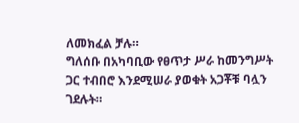ለመክፈል ቻሉ።
ግለሰቡ በአካባቢው የፀጥታ ሥራ ከመንግሥት ጋር ተብበሮ እንደሚሠራ ያወቁት አጋቾቹ ባሏን ገደሉት።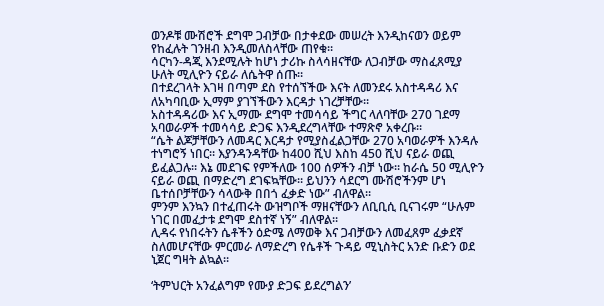ወንዶቹ ሙሽሮች ደግሞ ጋብቻው በታቀደው መሠረት እንዲከናወን ወይም የከፈሉት ገንዘብ እንዲመለስላቸው ጠየቁ።
ሳርካን-ዳጂ እንደሚሉት ከሆነ ታሪኩ ስላሳዘናቸው ለጋብቻው ማስፈጸሚያ ሁለት ሚሊዮን ናይራ ለሴትዋ ሰጡ።
በተደረገላት እገዛ በጣም ደስ የተሰኘችው እናት ለመንደሩ አስተዳዳሪ እና ለአካባቢው ኢማም ያገኘችውን እርዳታ ነገረቻቸው።
አስተዳዳሪው እና ኢማሙ ደግሞ ተመሳሳይ ችግር ላለባቸው 270 ገደማ አባወራዎች ተመሳሳይ ድጋፍ እንዲደረግላቸው ተማጽኖ አቀረቡ።
“ሴት ልጆቻቸውን ለመዳር እርዳታ የሚያስፈልጋቸው 270 አባወራዎች እንዳሉ ተነግሮኝ ነበር። እያንዳንዳቸው ከ400 ሺህ እስከ 450 ሺህ ናይራ ወጪ ይፈልጋሉ። እኔ መደገፍ የምችለው 100 ሰዎችን ብቻ ነው። ከራሴ 50 ሚሊዮን ናይራ ወጪ በማድረግ ደገፍኳቸው። ይህንን ሳደርግ ሙሽሮችንም ሆነ ቤተሰቦቻቸውን ሳላውቅ በበጎ ፈቃድ ነው” ብለዋል።
ምንም እንኳን በተፈጠሩት ውዝግቦች ማዘናቸውን ለቢቢሲ ቢናገሩም “ሁሉም ነገር በመፈታቱ ደግሞ ደስተኛ ነኝ” ብለዋል።
ሊዳሩ የነበሩትን ሴቶችን ዕድሜ ለማወቅ እና ጋብቻውን ለመፈጸም ፈቃደኛ ስለመሆናቸው ምርመራ ለማድረግ የሴቶች ጉዳይ ሚኒስትር አንድ ቡድን ወደ ኒጀር ግዛት ልኳል።

‘ትምህርት አንፈልግም የሙያ ድጋፍ ይደረግልን’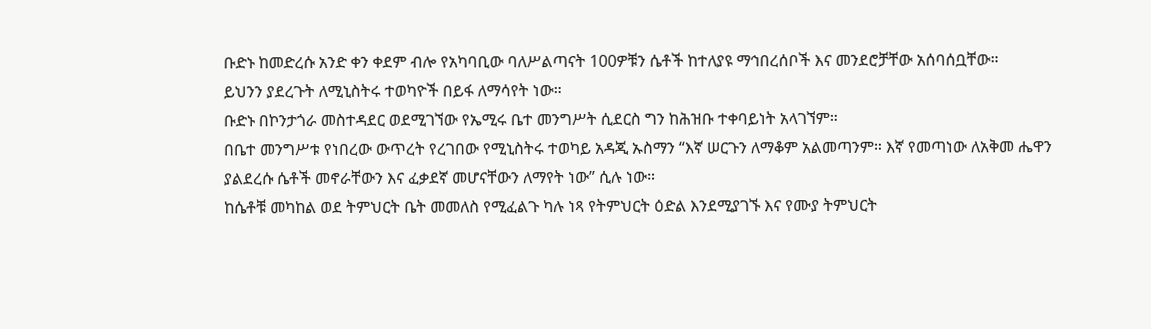ቡድኑ ከመድረሱ አንድ ቀን ቀደም ብሎ የአካባቢው ባለሥልጣናት 100ዎቹን ሴቶች ከተለያዩ ማኅበረሰቦች እና መንደሮቻቸው አሰባሰቧቸው።
ይህንን ያደረጉት ለሚኒስትሩ ተወካዮች በይፋ ለማሳየት ነው።
ቡድኑ በኮንታጎራ መስተዳደር ወደሚገኘው የኤሚሩ ቤተ መንግሥት ሲደርስ ግን ከሕዝቡ ተቀባይነት አላገኘም።
በቤተ መንግሥቱ የነበረው ውጥረት የረገበው የሚኒስትሩ ተወካይ አዳጂ ኡስማን “እኛ ሠርጉን ለማቆም አልመጣንም። እኛ የመጣነው ለአቅመ ሔዋን ያልደረሱ ሴቶች መኖራቸውን እና ፈቃደኛ መሆናቸውን ለማየት ነው” ሲሉ ነው።
ከሴቶቹ መካከል ወደ ትምህርት ቤት መመለስ የሚፈልጉ ካሉ ነጻ የትምህርት ዕድል እንደሚያገኙ እና የሙያ ትምህርት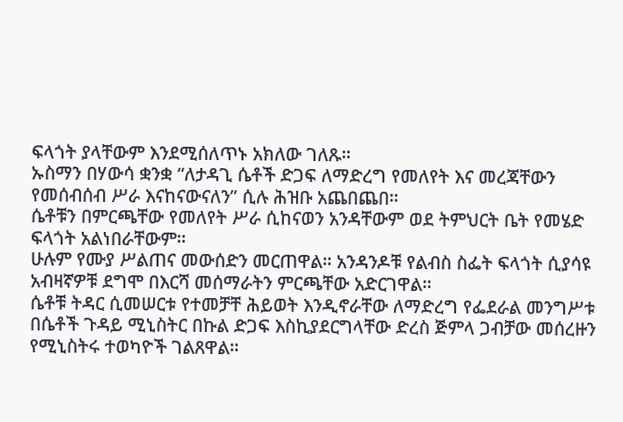ፍላጎት ያላቸውም እንደሚሰለጥኑ አክለው ገለጹ።
ኡስማን በሃውሳ ቋንቋ “ለታዳጊ ሴቶች ድጋፍ ለማድረግ የመለየት እና መረጃቸውን የመሰብሰብ ሥራ እናከናውናለን” ሲሉ ሕዝቡ አጨበጨበ።
ሴቶቹን በምርጫቸው የመለየት ሥራ ሲከናወን አንዳቸውም ወደ ትምህርት ቤት የመሄድ ፍላጎት አልነበራቸውም።
ሁሉም የሙያ ሥልጠና መውሰድን መርጠዋል። አንዳንዶቹ የልብስ ስፌት ፍላጎት ሲያሳዩ አብዛኛዎቹ ደግሞ በእርሻ መሰማራትን ምርጫቸው አድርገዋል።
ሴቶቹ ትዳር ሲመሠርቱ የተመቻቸ ሕይወት እንዲኖራቸው ለማድረግ የፌደራል መንግሥቱ በሴቶች ጉዳይ ሚኒስትር በኩል ድጋፍ እስኪያደርግላቸው ድረስ ጅምላ ጋብቻው መሰረዙን የሚኒስትሩ ተወካዮች ገልጸዋል።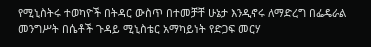የሚኒስትሩ ተወካዮች በትዳር ውስጥ በተመቻቸ ሁኔታ እንዲኖሩ ለማድረግ በፌዴራል መንግሥት በሴቶች ጉዳይ ሚኒስቴር አማካይነት የድጋፍ መርሃ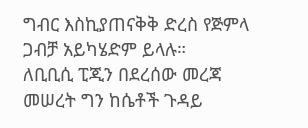ግብር እስኪያጠናቅቅ ድረስ የጅምላ ጋብቻ አይካሄድም ይላሉ።
ለቢቢሲ ፒጂን በደረሰው መረጃ መሠረት ግን ከሴቶች ጉዳይ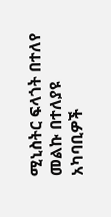ሚኒስትር ፍላጎት በተለየ መልኩ በተለያዩ አካባቢዎች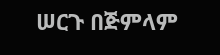ሠርጉ በጅምላም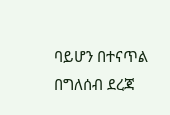ባይሆን በተናጥል በግለሰብ ደረጃ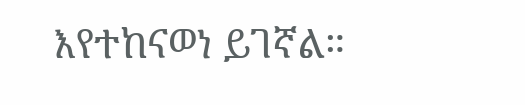እየተከናወነ ይገኛል።